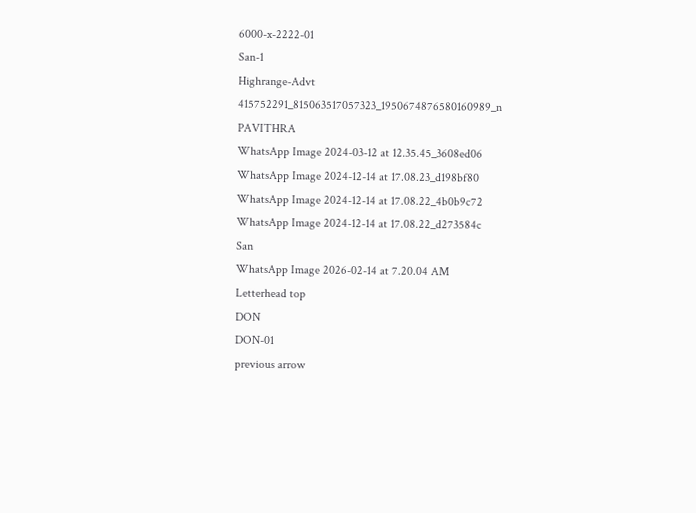6000-x-2222-01
San-1
Highrange-Advt
415752291_815063517057323_1950674876580160989_n
PAVITHRA
WhatsApp Image 2024-03-12 at 12.35.45_3608ed06
WhatsApp Image 2024-12-14 at 17.08.23_d198bf80
WhatsApp Image 2024-12-14 at 17.08.22_4b0b9c72
WhatsApp Image 2024-12-14 at 17.08.22_d273584c
San
WhatsApp Image 2026-02-14 at 7.20.04 AM
Letterhead top
DON
DON-01
previous arrow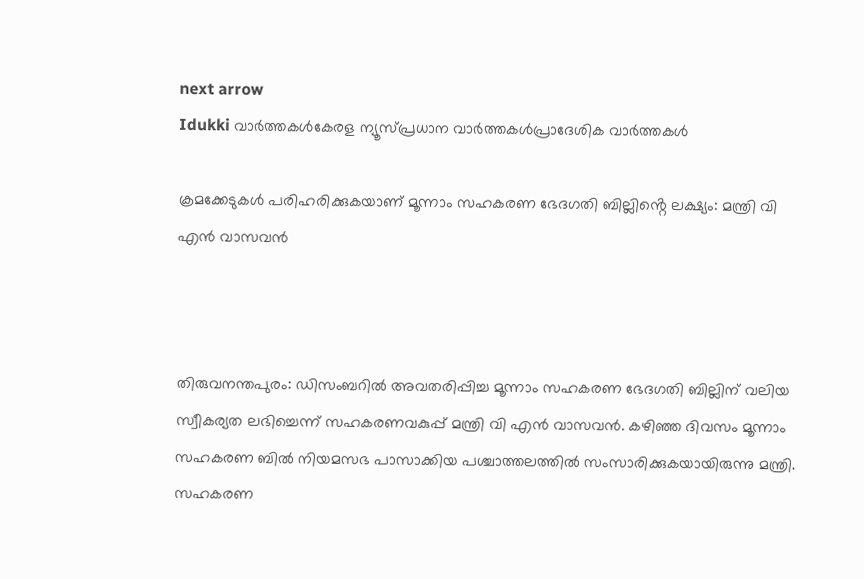next arrow
Idukki വാര്‍ത്തകള്‍കേരള ന്യൂസ്പ്രധാന വാര്‍ത്തകള്‍പ്രാദേശിക വാർത്തകൾ

ക്രമക്കേടുകൾ പരിഹരിക്കുകയാണ് മൂന്നാം സഹകരണ ഭേദഗതി ബില്ലിൻ്റെ ലക്ഷ്യം: മന്ത്രി വി എൻ വാസവൻ



തിരുവനന്തപുരം: ഡിസംബറില്‍ അവതരിപ്പിച്ച മൂന്നാം സഹകരണ ഭേദഗതി ബില്ലിന് വലിയ സ്വീകര്യത ലഭിച്ചെന്ന് സഹകരണവകുപ്പ് മന്ത്രി വി എന്‍ വാസവന്‍. കഴിഞ്ഞ ദിവസം മൂന്നാം സഹകരണ ബില്‍ നിയമസഭ പാസാക്കിയ പശ്ചാത്തലത്തില്‍ സംസാരിക്കുകയായിരുന്നു മന്ത്രി. സഹകരണ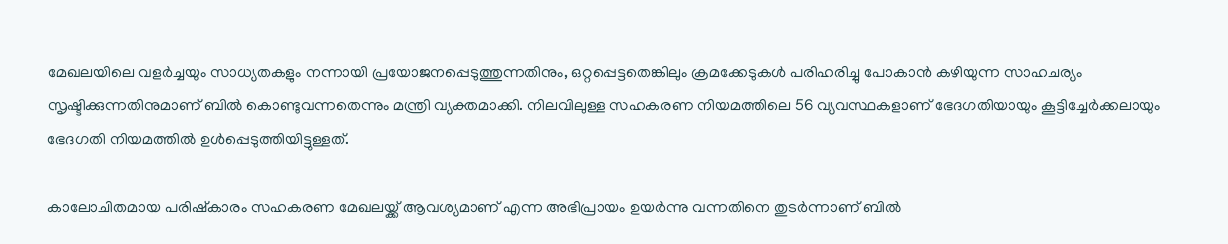മേഖലയിലെ വളര്‍ച്ചയും സാധ്യതകളും നന്നായി പ്രയോജനപ്പെടുത്തുന്നതിനും, ഒറ്റപ്പെട്ടതെങ്കിലും ക്രമക്കേടുകള്‍ പരിഹരിച്ചു പോകാന്‍ കഴിയുന്ന സാഹചര്യം സൃഷ്ടിക്കുന്നതിനുമാണ് ബില്‍ കൊണ്ടുവന്നതെന്നും മന്ത്രി വ്യക്തമാക്കി. നിലവിലുള്ള സഹകരണ നിയമത്തിലെ 56 വ്യവസ്ഥകളാണ് ഭേദഗതിയായും കൂട്ടിച്ചേര്‍ക്കലായും ഭേദഗതി നിയമത്തില്‍ ഉള്‍പ്പെടുത്തിയിട്ടുള്ളത്.

കാലോചിതമായ പരിഷ്‌കാരം സഹകരണ മേഖലയ്ക്ക് ആവശ്യമാണ് എന്ന അഭിപ്രായം ഉയര്‍ന്നു വന്നതിനെ തുടര്‍ന്നാണ് ബില്‍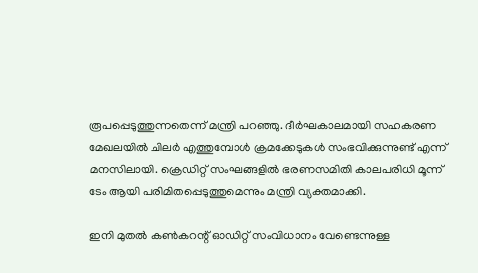രൂപപ്പെടുത്തുന്നതെന്ന് മന്ത്രി പറഞ്ഞു. ദീര്‍ഘകാലമായി സഹകരണ മേഖലയില്‍ ചിലര്‍ എത്തുമ്പോള്‍ ക്രമക്കേടുകള്‍ സംഭവിക്കുന്നുണ്ട് എന്ന് മനസിലായി. ക്രെഡിറ്റ് സംഘങ്ങളില്‍ ഭരണസമിതി കാലപരിധി മൂന്ന് ടേം ആയി പരിമിതപ്പെടുത്തുമെന്നും മന്ത്രി വ്യക്തമാക്കി.

ഇനി മുതല്‍ കണ്‍കറന്റ് ഓഡിറ്റ് സംവിധാനം വേണ്ടെന്നുള്ള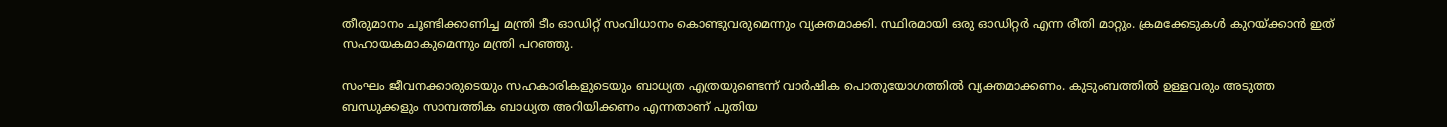തീരുമാനം ചൂണ്ടിക്കാണിച്ച മന്ത്രി ടീം ഓഡിറ്റ് സംവിധാനം കൊണ്ടുവരുമെന്നും വ്യക്തമാക്കി. സ്ഥിരമായി ഒരു ഓഡിറ്റര്‍ എന്ന രീതി മാറ്റും. ക്രമക്കേടുകള്‍ കുറയ്ക്കാന്‍ ഇത് സഹായകമാകുമെന്നും മന്ത്രി പറഞ്ഞു.

സംഘം ജീവനക്കാരുടെയും സഹകാരികളുടെയും ബാധ്യത എത്രയുണ്ടെന്ന് വാര്‍ഷിക പൊതുയോഗത്തില്‍ വ്യക്തമാക്കണം. കുടുംബത്തില്‍ ഉള്ളവരും അടുത്ത ബന്ധുക്കളും സാമ്പത്തിക ബാധ്യത അറിയിക്കണം എന്നതാണ് പുതിയ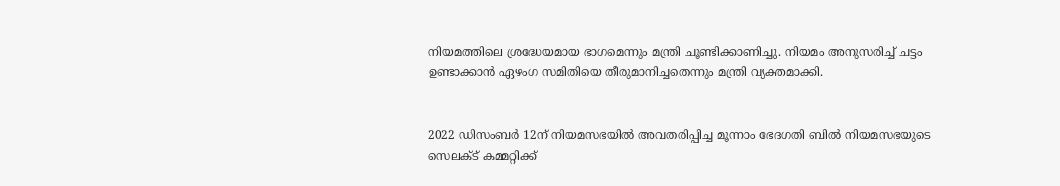നിയമത്തിലെ ശ്രദ്ധേയമായ ഭാഗമെന്നും മന്ത്രി ചൂണ്ടിക്കാണിച്ചു. നിയമം അനുസരിച്ച് ചട്ടം ഉണ്ടാക്കാന്‍ ഏഴംഗ സമിതിയെ തീരുമാനിച്ചതെന്നും മന്ത്രി വ്യക്തമാക്കി.


2022 ഡിസംബര്‍ 12ന് നിയമസഭയില്‍ അവതരിപ്പിച്ച മൂന്നാം ഭേദഗതി ബില്‍ നിയമസഭയുടെ സെലക്ട് കമ്മറ്റിക്ക്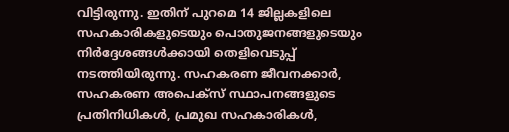വിട്ടിരുന്നു. ഇതിന് പുറമെ 14 ജില്ലകളിലെ സഹകാരികളുടെയും പൊതുജനങ്ങളുടെയും നിര്‍ദ്ദേശങ്ങള്‍ക്കായി തെളിവെടുപ്പ് നടത്തിയിരുന്നു. സഹകരണ ജീവനക്കാര്‍, സഹകരണ അപെക്‌സ് സ്ഥാപനങ്ങളുടെ പ്രതിനിധികള്‍, പ്രമുഖ സഹകാരികള്‍,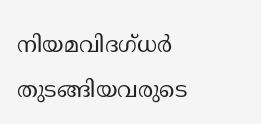നിയമവിദഗ്ധര്‍ തുടങ്ങിയവരുടെ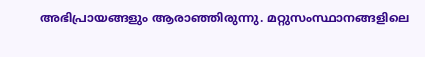അഭിപ്രായങ്ങളും ആരാഞ്ഞിരുന്നു. മറ്റുസംസ്ഥാനങ്ങളിലെ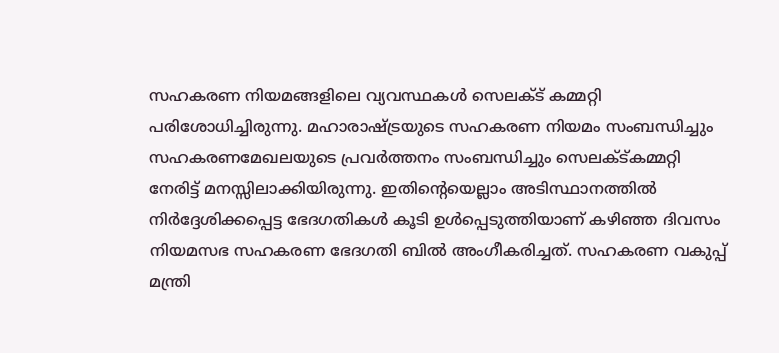സഹകരണ നിയമങ്ങളിലെ വ്യവസ്ഥകള്‍ സെലക്ട് കമ്മറ്റി പരിശോധിച്ചിരുന്നു. മഹാരാഷ്ട്രയുടെ സഹകരണ നിയമം സംബന്ധിച്ചും സഹകരണമേഖലയുടെ പ്രവര്‍ത്തനം സംബന്ധിച്ചും സെലക്ട്കമ്മറ്റി നേരിട്ട് മനസ്സിലാക്കിയിരുന്നു. ഇതിന്റെയെല്ലാം അടിസ്ഥാനത്തില്‍ നിര്‍ദ്ദേശിക്കപ്പെട്ട ഭേദഗതികള്‍ കൂടി ഉള്‍പ്പെടുത്തിയാണ് കഴിഞ്ഞ ദിവസം നിയമസഭ സഹകരണ ഭേദഗതി ബില്‍ അംഗീകരിച്ചത്. സഹകരണ വകുപ്പ് മന്ത്രി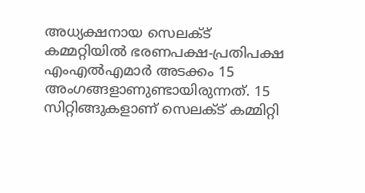അധ്യക്ഷനായ സെലക്ട് കമ്മറ്റിയില്‍ ഭരണപക്ഷ-പ്രതിപക്ഷ എംഎല്‍എമാര്‍ അടക്കം 15 അംഗങ്ങളാണുണ്ടായിരുന്നത്. 15 സിറ്റിങ്ങുകളാണ് സെലക്ട് കമ്മിറ്റി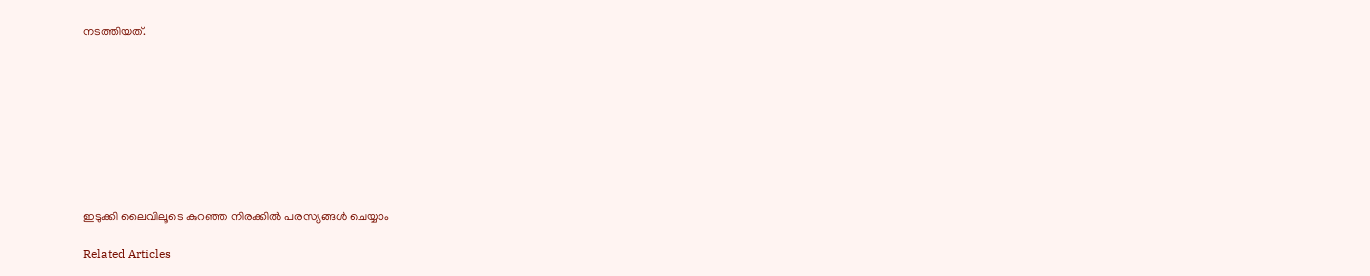നടത്തിയത്.









ഇടുക്കി ലൈവിലൂടെ കുറഞ്ഞ നിരക്കിൽ പരസ്യങ്ങൾ ചെയ്യാം

Related Articles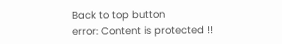Back to top button
error: Content is protected !!